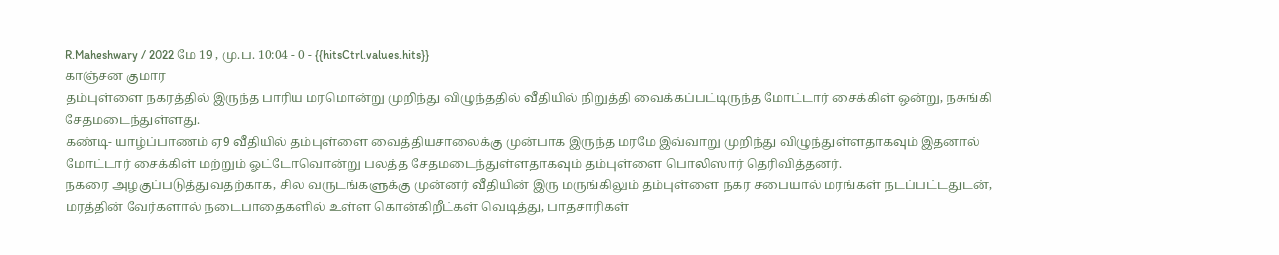R.Maheshwary / 2022 மே 19 , மு.ப. 10:04 - 0 - {{hitsCtrl.values.hits}}
காஞ்சன குமார
தம்புள்ளை நகரத்தில் இருந்த பாரிய மரமொன்று முறிந்து விழுந்ததில் வீதியில் நிறுத்தி வைக்கப்பட்டிருந்த மோட்டார் சைக்கிள் ஒன்று, நசுங்கி சேதமடைந்துள்ளது.
கண்டி- யாழ்ப்பாணம் ஏ9 வீதியில் தம்புள்ளை வைத்தியசாலைக்கு முன்பாக இருந்த மரமே இவ்வாறு முறிந்து விழுந்துள்ளதாகவும் இதனால் மோட்டார் சைக்கிள் மற்றும் ஓட்டோவொன்று பலத்த சேதமடைந்துள்ளதாகவும் தம்புள்ளை பொலிஸார் தெரிவித்தனர்.
நகரை அழகுப்படுத்துவதற்காக, சில வருடங்களுக்கு முன்னர் வீதியின் இரு மருங்கிலும் தம்புள்ளை நகர சபையால் மரங்கள் நடப்பட்டதுடன், மரத்தின் வேர்களால் நடைபாதைகளில் உள்ள கொன்கிறீட்கள் வெடித்து, பாதசாரிகள்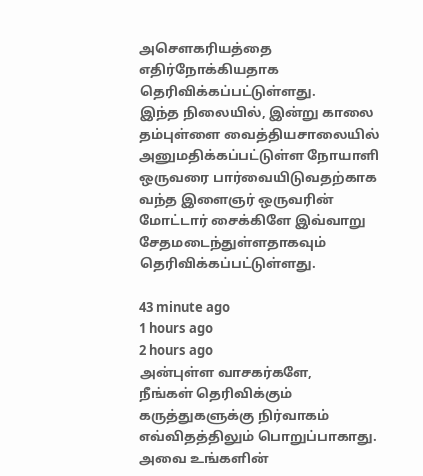அசௌகரியத்தை எதிர்நோக்கியதாக தெரிவிக்கப்பட்டுள்ளது.
இந்த நிலையில், இன்று காலை தம்புள்ளை வைத்தியசாலையில் அனுமதிக்கப்பட்டுள்ள நோயாளி ஒருவரை பார்வையிடுவதற்காக வந்த இளைஞர் ஒருவரின் மோட்டார் சைக்கிளே இவ்வாறு சேதமடைந்துள்ளதாகவும் தெரிவிக்கப்பட்டுள்ளது.

43 minute ago
1 hours ago
2 hours ago
அன்புள்ள வாசகர்களே,
நீங்கள் தெரிவிக்கும் கருத்துகளுக்கு நிர்வாகம் எவ்விதத்திலும் பொறுப்பாகாது. அவை உங்களின்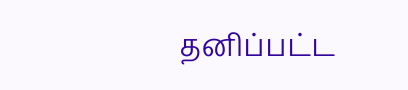தனிப்பட்ட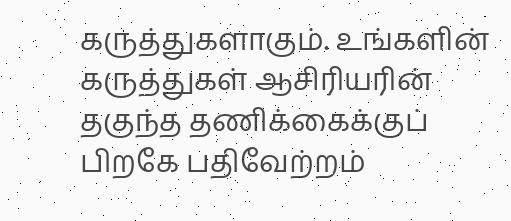கருத்துகளாகும். உங்களின் கருத்துகள் ஆசிரியரின் தகுந்த தணிக்கைக்குப் பிறகே பதிவேற்றம்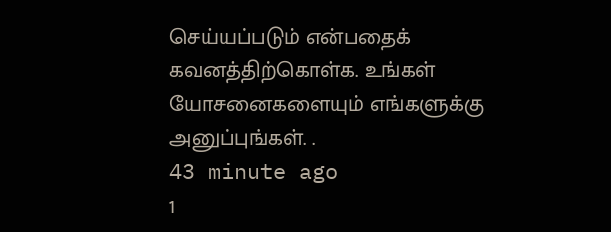செய்யப்படும் என்பதைக் கவனத்திற்கொள்க. உங்கள் யோசனைகளையும் எங்களுக்கு அனுப்புங்கள். .
43 minute ago
1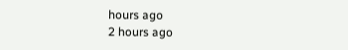hours ago
2 hours ago